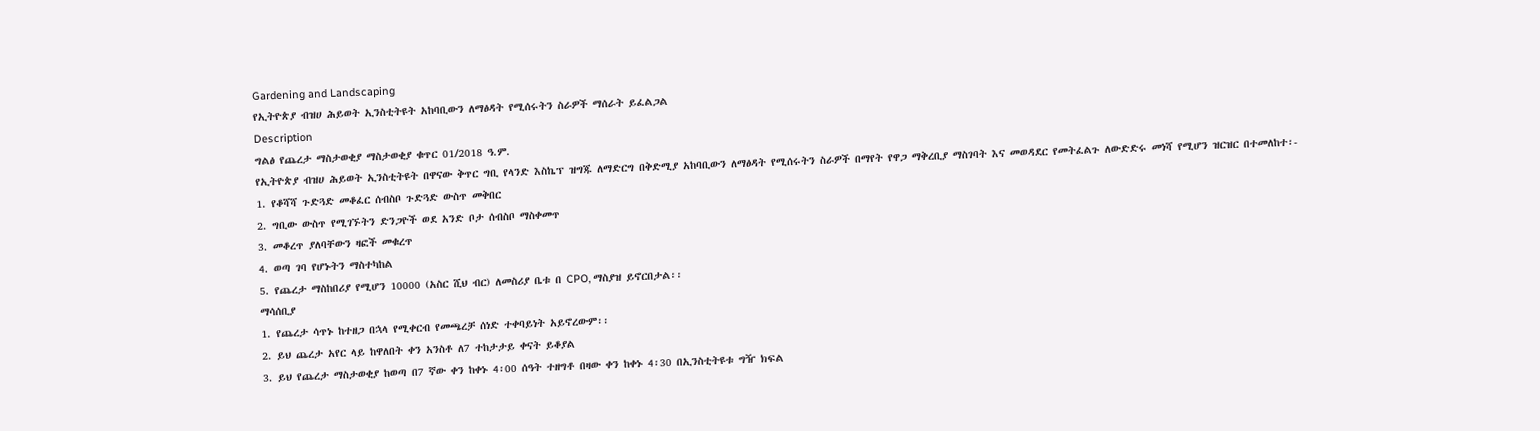Gardening and Landscaping
የኢትዮጵያ ብዝሀ ሕይወት ኢንስቲትዩት አከባቢውን ለማፅዳት የሚሰሩትን ስራዎች ማሰራት ይፈልጋል
Description
ግልፅ የጨረታ ማስታወቂያ ማስታወቂያ ቁጥር 01/2018 ዓ.ም.
የኢትዮጵያ ብዝሀ ሕይወት ኢንስቲትዩት በዋናው ቅጥር ግቢ የላንድ እስኬፕ ዝግጁ ለማድርግ በቅድሚያ አከባቢውን ለማፅዳት የሚሰሩትን ስራዎች በማየት የዋጋ ማቅረቢያ ማስገባት እና መወዳደር የመትፈልጉ ለውድድሩ መነሻ የሚሆን ዝርዝር በተመለከተ፡-
1. የቆሻሻ ጉድጓድ መቆፈር ሰብስቦ ጉድጓድ ውስጥ መቅበር
2. ግቢው ውስጥ የሚገኙትን ድንጋዮች ወደ አንድ ቦታ ሰብስቦ ማስቀመጥ
3. መቆረጥ ያለባቸውን ዛፎች መቁረጥ
4. ወጣ ገባ የሆኑትን ማስተካከል
5. የጨረታ ማስከበሪያ የሚሆን 10000 (አስር ሺህ ብር) ለመስሪያ ቤቱ በ CPO, ማስያዝ ይኖርበታል፡፡
ማሳሰቢያ
1. የጨረታ ሳጥኑ ከተዘጋ በኋላ የሚቀርብ የመጫረቻ ሰነድ ተቀባይነት አይኖረውም፡፡
2. ይህ ጨረታ አየር ላይ ከዋለበት ቀን አንስቶ ለ7 ተከታታይ ቀናት ይቆያል
3. ይህ የጨረታ ማስታወቂያ ከወጣ በ7 ኛው ቀን ከቀኑ 4፡00 ሰዓት ተዘግቶ በዛው ቀን ከቀኑ 4፡30 በኢንስቲትዩቱ ግዥ ክፍል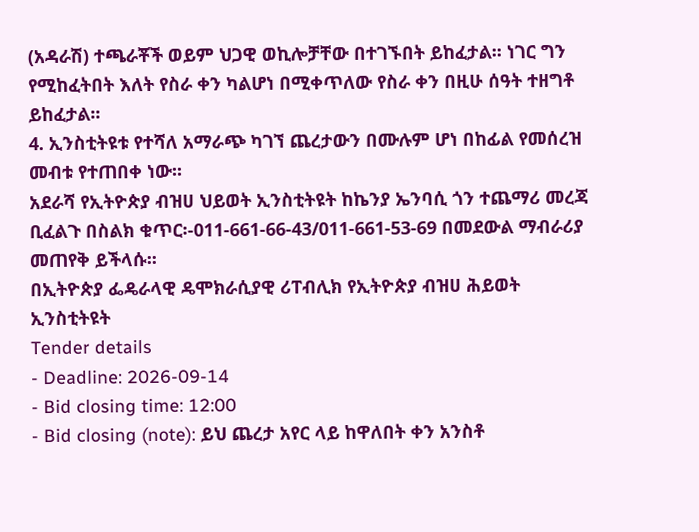(አዳራሽ) ተጫራቾች ወይም ህጋዊ ወኪሎቻቸው በተገኙበት ይከፈታል፡፡ ነገር ግን የሚከፈትበት እለት የስራ ቀን ካልሆነ በሚቀጥለው የስራ ቀን በዚሁ ሰዓት ተዘግቶ ይከፈታል፡፡
4. ኢንስቲትዩቱ የተሻለ አማራጭ ካገኘ ጨረታውን በሙሉም ሆነ በከፊል የመሰረዝ መብቱ የተጠበቀ ነው፡፡
አደራሻ የኢትዮጵያ ብዝሀ ህይወት ኢንስቲትዩት ከኬንያ ኤንባሲ ጎን ተጨማሪ መረጃ ቢፈልጉ በስልክ ቁጥር፡-011-661-66-43/011-661-53-69 በመደውል ማብራሪያ መጠየቅ ይችላሱ፡፡
በኢትዮጵያ ፌዴራላዊ ዴሞክራሲያዊ ሪፐብሊክ የኢትዮጵያ ብዝሀ ሕይወት ኢንስቲትዩት
Tender details
- Deadline: 2026-09-14
- Bid closing time: 12:00
- Bid closing (note): ይህ ጨረታ አየር ላይ ከዋለበት ቀን አንስቶ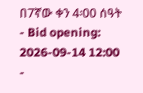በ7ኛው ቀን 4፡00 ሰዓት
- Bid opening: 2026-09-14 12:00
-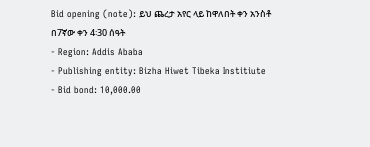Bid opening (note): ይህ ጨረታ አየር ላይ ከዋለበት ቀን አንስቶ በ7ኛው ቀን 4፡30 ሰዓት
- Region: Addis Ababa
- Publishing entity: Bizha Hiwet Tibeka Institiute
- Bid bond: 10,000.00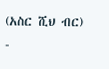(አስር ሺህ ብር)
-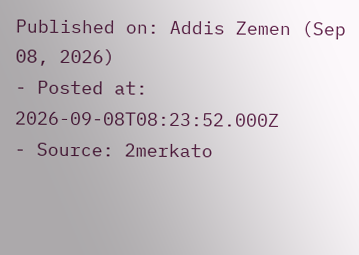Published on: Addis Zemen (Sep 08, 2026)
- Posted at: 2026-09-08T08:23:52.000Z
- Source: 2merkato